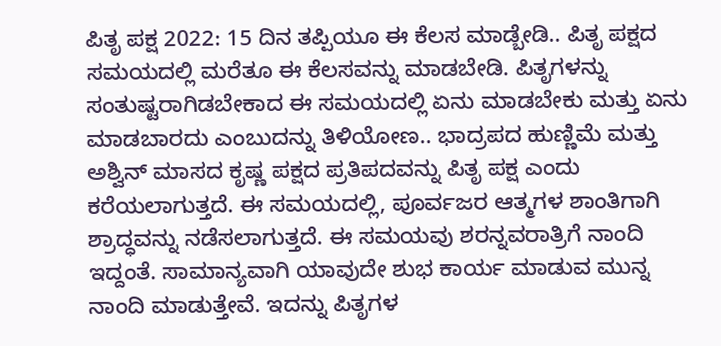ಪಿತೃ ಪಕ್ಷ 2022: 15 ದಿನ ತಪ್ಪಿಯೂ ಈ ಕೆಲಸ ಮಾಡ್ಬೇಡಿ.. ಪಿತೃ ಪಕ್ಷದ ಸಮಯದಲ್ಲಿ ಮರೆತೂ ಈ ಕೆಲಸವನ್ನು ಮಾಡಬೇಡಿ. ಪಿತೃಗಳನ್ನು ಸಂತುಷ್ಟರಾಗಿಡಬೇಕಾದ ಈ ಸಮಯದಲ್ಲಿ ಏನು ಮಾಡಬೇಕು ಮತ್ತು ಏನು ಮಾಡಬಾರದು ಎಂಬುದನ್ನು ತಿಳಿಯೋಣ.. ಭಾದ್ರಪದ ಹುಣ್ಣಿಮೆ ಮತ್ತು ಅಶ್ವಿನ್ ಮಾಸದ ಕೃಷ್ಣ ಪಕ್ಷದ ಪ್ರತಿಪದವನ್ನು ಪಿತೃ ಪಕ್ಷ ಎಂದು ಕರೆಯಲಾಗುತ್ತದೆ. ಈ ಸಮಯದಲ್ಲಿ, ಪೂರ್ವಜರ ಆತ್ಮಗಳ ಶಾಂತಿಗಾಗಿ ಶ್ರಾದ್ಧವನ್ನು ನಡೆಸಲಾಗುತ್ತದೆ. ಈ ಸಮಯವು ಶರನ್ನವರಾತ್ರಿಗೆ ನಾಂದಿ ಇದ್ದಂತೆ. ಸಾಮಾನ್ಯವಾಗಿ ಯಾವುದೇ ಶುಭ ಕಾರ್ಯ ಮಾಡುವ ಮುನ್ನ ನಾಂದಿ ಮಾಡುತ್ತೇವೆ. ಇದನ್ನು ಪಿತೃಗಳ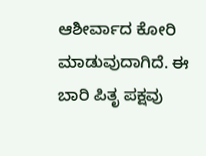ಆಶೀರ್ವಾದ ಕೋರಿ ಮಾಡುವುದಾಗಿದೆ. ಈ ಬಾರಿ ಪಿತೃ ಪಕ್ಷವು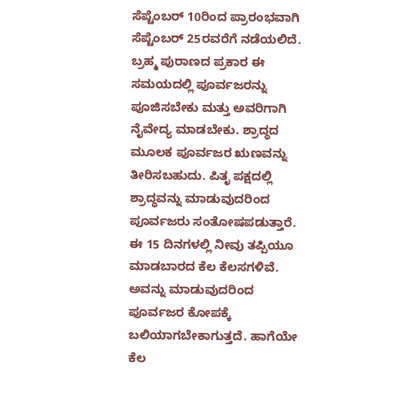ಸೆಪ್ಟೆಂಬರ್ 10ರಿಂದ ಪ್ರಾರಂಭವಾಗಿ ಸೆಪ್ಟೆಂಬರ್ 25ರವರೆಗೆ ನಡೆಯಲಿದೆ. ಬ್ರಹ್ಮ ಪುರಾಣದ ಪ್ರಕಾರ ಈ ಸಮಯದಲ್ಲಿ ಪೂರ್ವಜರನ್ನು ಪೂಜಿಸಬೇಕು ಮತ್ತು ಅವರಿಗಾಗಿ ನೈವೇದ್ಯ ಮಾಡಬೇಕು. ಶ್ರಾದ್ಧದ ಮೂಲಕ ಪೂರ್ವಜರ ಋಣವನ್ನು ತೀರಿಸಬಹುದು. ಪಿತೃ ಪಕ್ಷದಲ್ಲಿ ಶ್ರಾದ್ಧವನ್ನು ಮಾಡುವುದರಿಂದ ಪೂರ್ವಜರು ಸಂತೋಷಪಡುತ್ತಾರೆ. ಈ 15 ದಿನಗಳಲ್ಲಿ ನೀವು ತಪ್ಪಿಯೂ ಮಾಡಬಾರದ ಕೆಲ ಕೆಲಸಗಳಿವೆ. ಅವನ್ನು ಮಾಡುವುದರಿಂದ ಪೂರ್ವಜರ ಕೋಪಕ್ಕೆ ಬಲಿಯಾಗಬೇಕಾಗುತ್ತದೆ. ಹಾಗೆಯೇ ಕೆಲ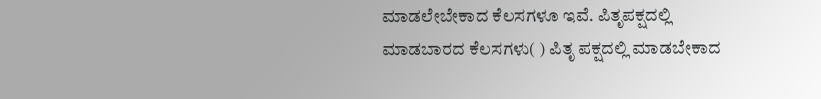ಮಾಡಲೇಬೇಕಾದ ಕೆಲಸಗಳೂ ಇವೆ. ಪಿತೃಪಕ್ಷದಲ್ಲಿ ಮಾಡಬಾರದ ಕೆಲಸಗಳು( ) ಪಿತೃ ಪಕ್ಷದಲ್ಲಿ ಮಾಡಬೇಕಾದ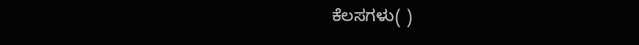ಕೆಲಸಗಳು( )